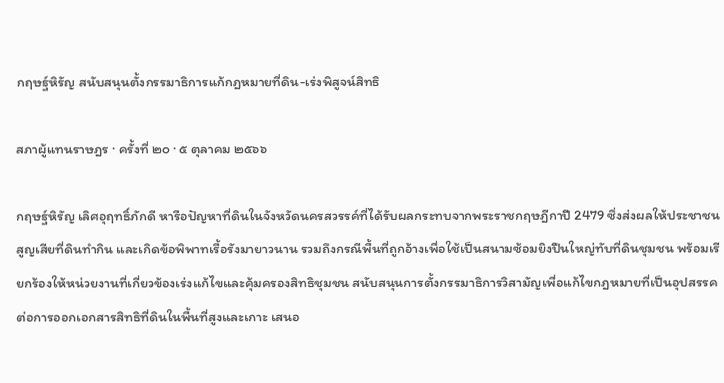กฤษฐ์หิรัญ สนับสนุนตั้งกรรมาธิการแก้กฎหมายที่ดิน-เร่งพิสูจน์สิทธิ

สภาผู้แทนราษฎร · ครั้งที่ ๒๐ · ๕ ตุลาคม ๒๕๖๖

กฤษฐ์หิรัญ เลิศอุฤทธิ์ภักดี หารือปัญหาที่ดินในจังหวัดนครสวรรค์ที่ได้รับผลกระทบจากพระราชกฤษฎีกาปี 2479 ซึ่งส่งผลให้ประชาชนสูญเสียที่ดินทำกิน และเกิดข้อพิพาทเรื้อรังมายาวนาน รวมถึงกรณีพื้นที่ถูกอ้างเพื่อใช้เป็นสนามซ้อมยิงปืนใหญ่ทับที่ดินชุมชน พร้อมเรียกร้องให้หน่วยงานที่เกี่ยวข้องเร่งแก้ไขและคุ้มครองสิทธิชุมชน สนับสนุนการตั้งกรรมาธิการวิสามัญเพื่อแก้ไขกฎหมายที่เป็นอุปสรรคต่อการออกเอกสารสิทธิที่ดินในพื้นที่สูงและเกาะ เสนอ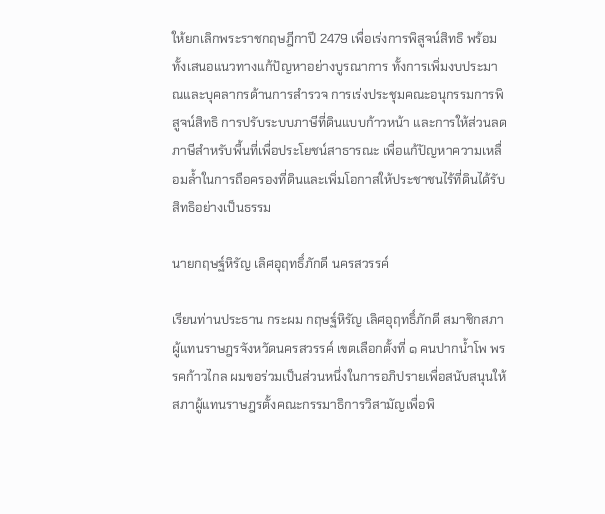ให้ยกเลิกพระราชกฤษฎีกาปี 2479 เพื่อเร่งการพิสูจน์สิทธิ พร้อมทั้งเสนอแนวทางแก้ปัญหาอย่างบูรณาการ ทั้งการเพิ่มงบประมาณและบุคลากรด้านการสำรวจ การเร่งประชุมคณะอนุกรรมการพิสูจน์สิทธิ การปรับระบบภาษีที่ดินแบบก้าวหน้า และการให้ส่วนลดภาษีสำหรับพื้นที่เพื่อประโยชน์สาธารณะ เพื่อแก้ปัญหาความเหลื่อมล้ำในการถือครองที่ดินและเพิ่มโอกาสให้ประชาชนไร้ที่ดินได้รับสิทธิอย่างเป็นธรรม

นายกฤษฐ์หิรัญ เลิศอุฤทธิ์ภักดี นครสวรรค์

เรียนท่านประธาน กระผม กฤษฐ์หิรัญ เลิศอุฤทธิ์ภักดี สมาชิกสภาผู้แทนราษฎรจังหวัดนครสวรรค์ เขตเลือกตั้งที่ ๑ คนปากน้ำโพ พรรคก้าวไกล ผมขอร่วมเป็นส่วนหนึ่งในการอภิปรายเพื่อสนับสนุนให้ สภาผู้แทนราษฎรตั้งคณะกรรมาธิการวิสามัญเพื่อพิ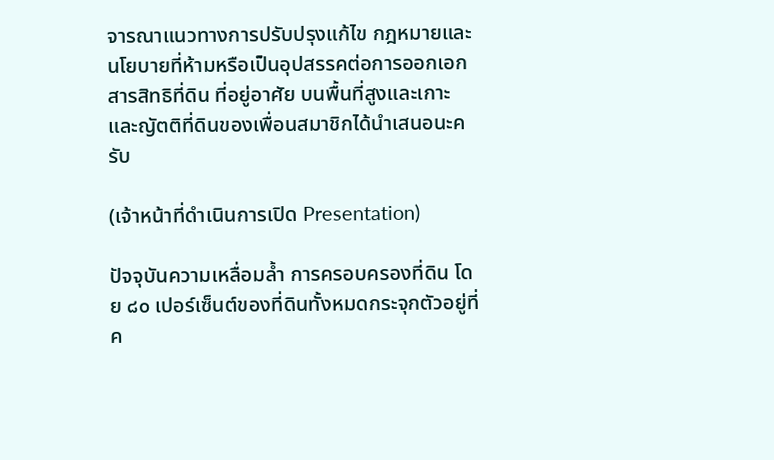จารณาแนวทางการปรับปรุงแก้ไข กฎหมายและนโยบายที่ห้ามหรือเป็นอุปสรรคต่อการออกเอกสารสิทธิที่ดิน ที่อยู่อาศัย บนพื้นที่สูงและเกาะ และญัตติที่ดินของเพื่อนสมาชิกได้นำเสนอนะครับ

(เจ้าหน้าที่ดำเนินการเปิด Presentation)

ปัจจุบันความเหลื่อมล้ำ การครอบครองที่ดิน โดย ๘๐ เปอร์เซ็นต์ของที่ดินทั้งหมดกระจุกตัวอยู่ที่ค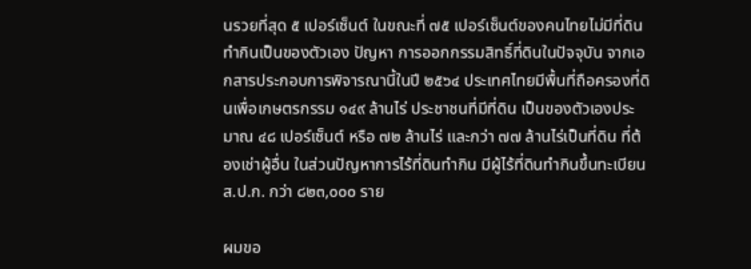นรวยที่สุด ๕ เปอร์เซ็นต์ ในขณะที่ ๗๕ เปอร์เซ็นต์ของคนไทยไม่มีที่ดินทำกินเป็นของตัวเอง ปัญหา การออกกรรมสิทธิ์ที่ดินในปัจจุบัน จากเอกสารประกอบการพิจารณานี้ในปี ๒๕๖๔ ประเทศไทยมีพื้นที่ถือครองที่ดินเพื่อเกษตรกรรม ๑๔๙ ล้านไร่ ประชาชนที่มีที่ดิน เป็นของตัวเองประมาณ ๔๘ เปอร์เซ็นต์ หรือ ๗๒ ล้านไร่ และกว่า ๗๗ ล้านไร่เป็นที่ดิน ที่ต้องเช่าผู้อื่น ในส่วนปัญหาการไร้ที่ดินทำกิน มีผู้ไร้ที่ดินทำกินขึ้นทะเบียน ส.ป.ก. กว่า ๘๒๓,๐๐๐ ราย

ผมขอ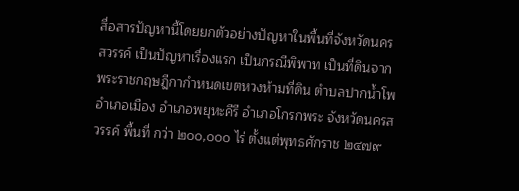สื่อสารปัญหานี้โดยยกตัวอย่างปัญหาในพื้นที่จังหวัดนครสวรรค์ เป็นปัญหาเรื่องแรก เป็นกรณีพิพาท เป็นที่ดินจากพระราชกฤษฎีกากำหนดเขตหวงห้ามที่ดิน ตำบลปากน้ำโพ อำเภอเมือง อำเภอพยุหะคีรี อำเภอโกรกพระ จังหวัดนครสวรรค์ พื้นที่ กว่า ๒๐๐,๐๐๐ ไร่ ตั้งแต่พุทธศักราช ๒๔๗๙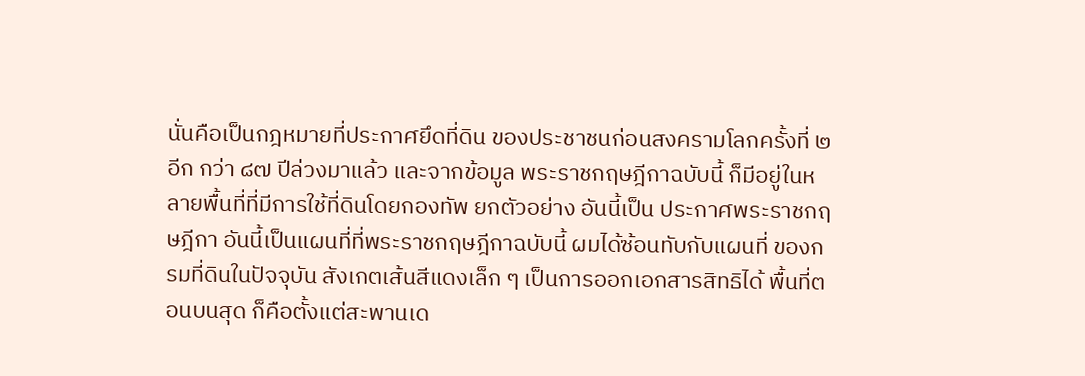นั่นคือเป็นกฎหมายที่ประกาศยึดที่ดิน ของประชาชนก่อนสงครามโลกครั้งที่ ๒ อีก กว่า ๘๗ ปีล่วงมาแล้ว และจากข้อมูล พระราชกฤษฎีกาฉบับนี้ ก็มีอยู่ในหลายพื้นที่ที่มีการใช้ที่ดินโดยกองทัพ ยกตัวอย่าง อันนี้เป็น ประกาศพระราชกฤษฎีกา อันนี้เป็นแผนที่ที่พระราชกฤษฎีกาฉบับนี้ ผมได้ซ้อนทับกับแผนที่ ของกรมที่ดินในปัจจุบัน สังเกตเส้นสีแดงเล็ก ๆ เป็นการออกเอกสารสิทธิได้ พื้นที่ตอนบนสุด ก็คือตั้งแต่สะพานเด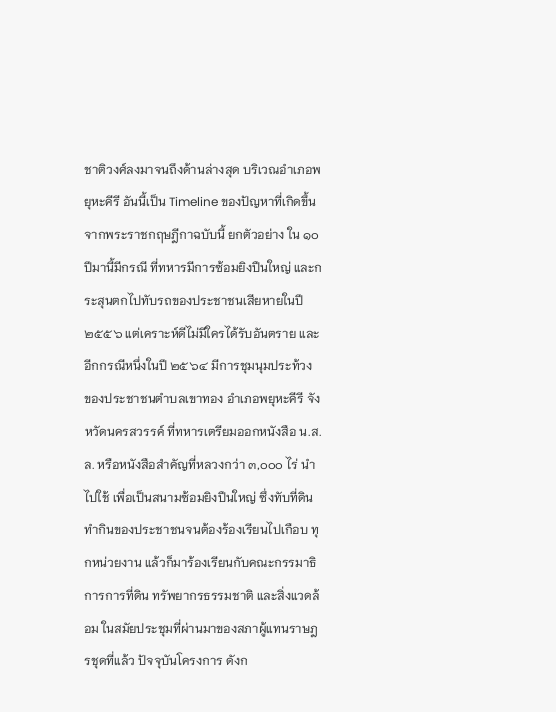ชาติวงศ์ลงมาจนถึงด้านล่างสุด บริเวณอำเภอพยุหะคีรี อันนี้เป็น Timeline ของปัญหาที่เกิดขึ้นจากพระราชกฤษฎีกาฉบับนี้ ยกตัวอย่าง ใน ๑๐ ปีมานี้มีกรณี ที่ทหารมีการซ้อมยิงปืนใหญ่ และกระสุนตกไปทับรถของประชาชนเสียหายในปี ๒๕๕๖ แต่เคราะห์ดีไม่มีใครได้รับอันตราย และอีกกรณีหนึ่งในปี ๒๕๖๔ มีการชุมนุมประท้วง ของประชาชนตำบลเขาทอง อำเภอพยุหะคีรี จังหวัดนครสวรรค์ ที่ทหารเตรียมออกหนังสือ น.ส.ล. หรือหนังสือสำคัญที่หลวงกว่า ๓,๐๐๐ ไร่ นำไปใช้ เพื่อเป็นสนามซ้อมยิงปืนใหญ่ ซึ่งทับที่ดินทำกินของประชาชนจนต้องร้องเรียนไปเกือบ ทุกหน่วยงาน แล้วก็มาร้องเรียนกับคณะกรรมาธิการการที่ดิน ทรัพยากรธรรมชาติ และสิ่งแวดล้อม ในสมัยประชุมที่ผ่านมาของสภาผู้แทนราษฎรชุดที่แล้ว ปัจจุบันโครงการ ดังก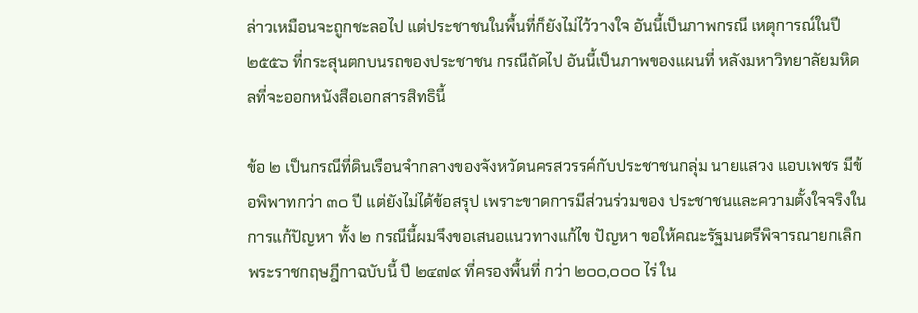ล่าวเหมือนจะถูกชะลอไป แต่ประชาชนในพื้นที่ก็ยังไม่ไว้วางใจ อันนี้เป็นภาพกรณี เหตุการณ์ในปี ๒๕๕๖ ที่กระสุนตกบนรถของประชาชน กรณีถัดไป อันนี้เป็นภาพของแผนที่ หลังมหาวิทยาลัยมหิดลที่จะออกหนังสือเอกสารสิทธินี้

ข้อ ๒ เป็นกรณีที่ดินเรือนจำกลางของจังหวัดนครสวรรค์กับประชาชนกลุ่ม นายแสวง แอบเพชร มีข้อพิพาทกว่า ๓๐ ปี แต่ยังไม่ได้ข้อสรุป เพราะขาดการมีส่วนร่วมของ ประชาชนและความตั้งใจจริงในการแก้ปัญหา ทั้ง ๒ กรณีนี้ผมจึงขอเสนอแนวทางแก้ไข ปัญหา ขอให้คณะรัฐมนตรีพิจารณายกเลิกพระราชกฤษฎีกาฉบับนี้ ปี ๒๔๗๙ ที่ครองพื้นที่ กว่า ๒๐๐,๐๐๐ ไร่ ใน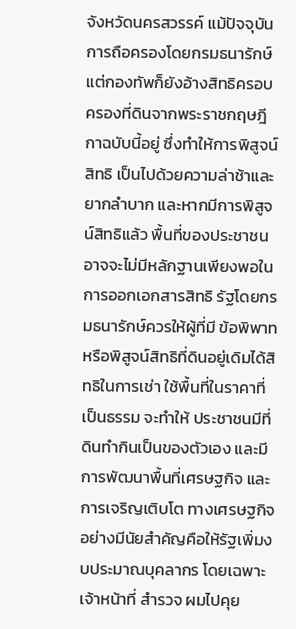จังหวัดนครสวรรค์ แม้ปัจจุบันการถือครองโดยกรมธนารักษ์ แต่กองทัพก็ยังอ้างสิทธิครอบครองที่ดินจากพระราชกฤษฎีกาฉบับนี้อยู่ ซึ่งทำให้การพิสูจน์สิทธิ เป็นไปด้วยความล่าช้าและยากลำบาก และหากมีการพิสูจน์สิทธิแล้ว พื้นที่ของประชาชน อาจจะไม่มีหลักฐานเพียงพอในการออกเอกสารสิทธิ รัฐโดยกรมธนารักษ์ควรให้ผู้ที่มี ข้อพิพาทหรือพิสูจน์สิทธิที่ดินอยู่เดิมได้สิทธิในการเช่า ใช้พื้นที่ในราคาที่เป็นธรรม จะทำให้ ประชาชนมีที่ดินทำกินเป็นของตัวเอง และมีการพัฒนาพื้นที่เศรษฐกิจ และการเจริญเติบโต ทางเศรษฐกิจอย่างมีนัยสำคัญคือให้รัฐเพิ่มงบประมาณบุคลากร โดยเฉพาะเจ้าหน้าที่ สำรวจ ผมไปคุย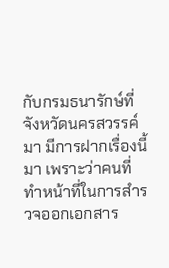กับกรมธนารักษ์ที่จังหวัดนครสวรรค์มา มีการฝากเรื่องนี้มา เพราะว่าคนที่ ทำหน้าที่ในการสำรวจออกเอกสาร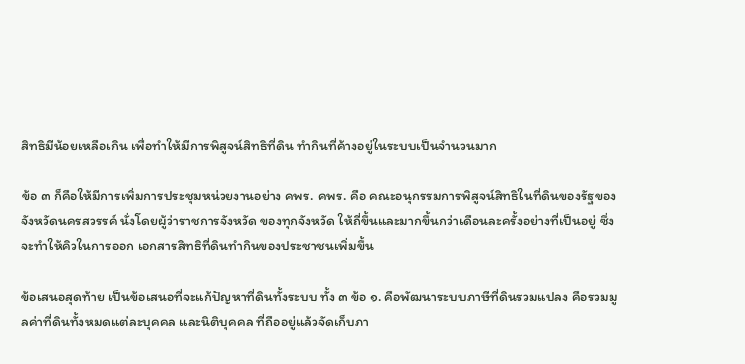สิทธิมีน้อยเหลือเกิน เพื่อทำให้มีการพิสูจน์สิทธิที่ดิน ทำกินที่ค้างอยู่ในระบบเป็นจำนวนมาก

ข้อ ๓ ก็คือให้มีการเพิ่มการประชุมหน่วยงานอย่าง คพร. คพร. คือ คณะอนุกรรมการพิสูจน์สิทธิในที่ดินของรัฐของจังหวัดนครสวรรค์ นั่งโดยผู้ว่าราชการจังหวัด ของทุกจังหวัด ให้ถี่ขึ้นและมากขึ้นกว่าเดือนละครั้งอย่างที่เป็นอยู่ ซึ่งจะทำให้คิวในการออก เอกสารสิทธิที่ดินทำกินของประชาชนเพิ่มขึ้น

ข้อเสนอสุดท้าย เป็นข้อเสนอที่จะแก้ปัญหาที่ดินทั้งระบบ ทั้ง ๓ ข้อ ๑. คือพัฒนาระบบภาษีที่ดินรวมแปลง คือรวมมูลค่าที่ดินทั้งหมดแต่ละบุคคล และนิติบุคคล ที่ถืออยู่แล้วจัดเก็บภา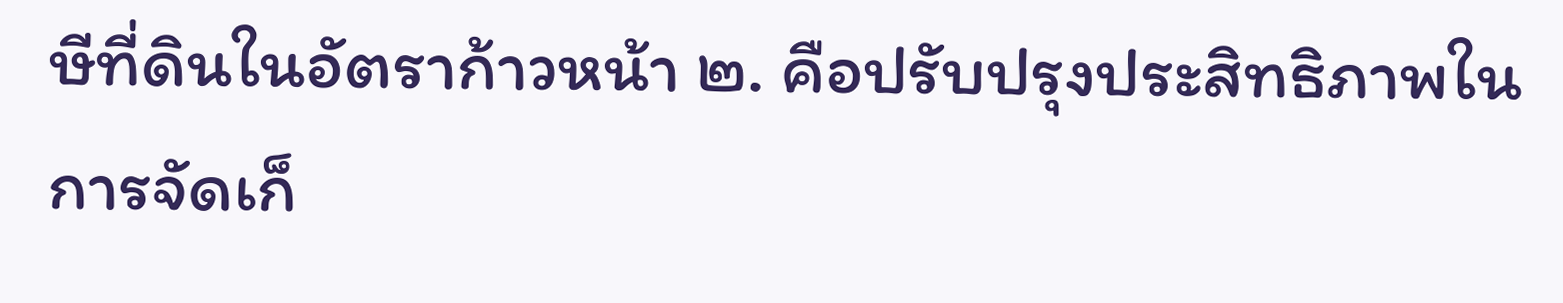ษีที่ดินในอัตราก้าวหน้า ๒. คือปรับปรุงประสิทธิภาพในการจัดเก็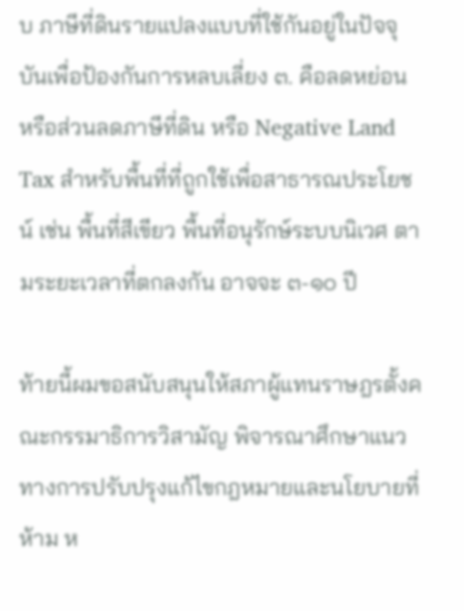บ ภาษีที่ดินรายแปลงแบบที่ใช้กันอยู่ในปัจจุบันเพื่อป้องกันการหลบเลี่ยง ๓. คือลดหย่อน หรือส่วนลดภาษีที่ดิน หรือ Negative Land Tax สำหรับพื้นที่ที่ถูกใช้เพื่อสาธารณประโยชน์ เช่น พื้นที่สีเขียว พื้นที่อนุรักษ์ระบบนิเวศ ตามระยะเวลาที่ตกลงกัน อาจจะ ๓-๑๐ ปี

ท้ายนี้ผมขอสนับสนุนให้สภาผู้แทนราษฎรตั้งคณะกรรมาธิการวิสามัญ พิจารณาศึกษาแนวทางการปรับปรุงแก้ไขกฎหมายและนโยบายที่ห้าม ห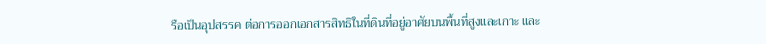รือเป็นอุปสรรค ต่อการออกเอกสารสิทธิในที่ดินที่อยู่อาศัยบนพื้นที่สูงและเกาะ และ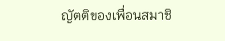ญัตติของเพื่อนสมาชิ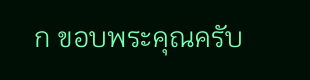ก ขอบพระคุณครับ